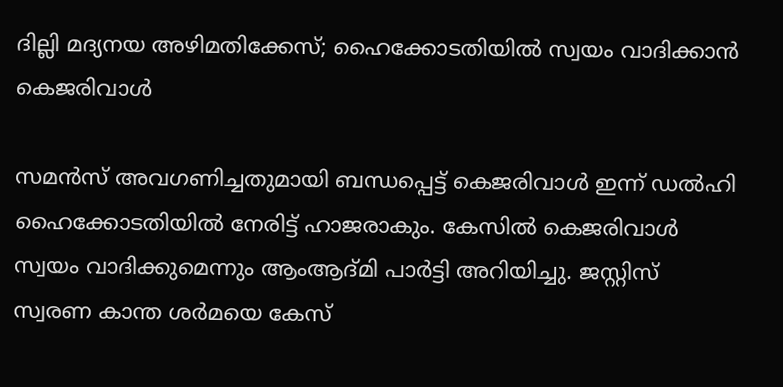ദില്ലി മദ്യനയ അഴിമതിക്കേസ്; ഹൈക്കോടതിയില്‍ സ്വയം വാദിക്കാന്‍ കെജരിവാള്‍

സമന്‍സ് അവഗണിച്ചതുമായി ബന്ധപ്പെട്ട് കെജരിവാള്‍ ഇന്ന് ഡല്‍ഹി ഹൈക്കോടതിയില്‍ നേരിട്ട് ഹാജരാകും. കേസില്‍ കെജരിവാള്‍ സ്വയം വാദിക്കുമെന്നും ആംആദ്മി പാര്‍ട്ടി അറിയിച്ചു. ജസ്റ്റിസ് സ്വരണ കാന്ത ശര്‍മയെ കേസ്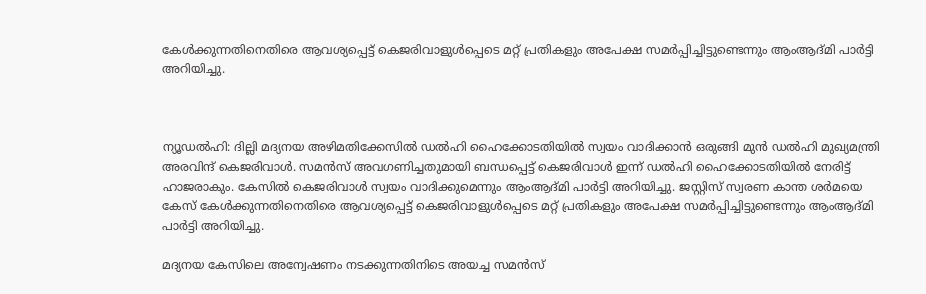കേള്‍ക്കുന്നതിനെതിരെ ആവശ്യപ്പെട്ട് കെജരിവാളുള്‍പ്പെടെ മറ്റ് പ്രതികളും അപേക്ഷ സമര്‍പ്പിച്ചിട്ടുണ്ടെന്നും ആംആദ്മി പാര്‍ട്ടി അറിയിച്ചു.



ന്യൂഡല്‍ഹി: ദില്ലി മദ്യനയ അഴിമതിക്കേസില്‍ ഡൽഹി ഹൈക്കോടതിയിൽ സ്വയം വാദിക്കാൻ ഒരുങ്ങി മുന്‍ ഡല്‍ഹി മുഖ്യമന്ത്രി അരവിന്ദ് കെജരിവാള്‍. സമന്‍സ് അവഗണിച്ചതുമായി ബന്ധപ്പെട്ട് കെജരിവാള്‍ ഇന്ന് ഡല്‍ഹി ഹൈക്കോടതിയില്‍ നേരിട്ട് ഹാജരാകും. കേസില്‍ കെജരിവാള്‍ സ്വയം വാദിക്കുമെന്നും ആംആദ്മി പാര്‍ട്ടി അറിയിച്ചു. ജസ്റ്റിസ് സ്വരണ കാന്ത ശര്‍മയെ കേസ് കേള്‍ക്കുന്നതിനെതിരെ ആവശ്യപ്പെട്ട് കെജരിവാളുള്‍പ്പെടെ മറ്റ് പ്രതികളും അപേക്ഷ സമര്‍പ്പിച്ചിട്ടുണ്ടെന്നും ആംആദ്മി പാര്‍ട്ടി അറിയിച്ചു.

മദ്യനയ കേസിലെ അന്വേഷണം നടക്കുന്നതിനിടെ അയച്ച സമന്‍സ്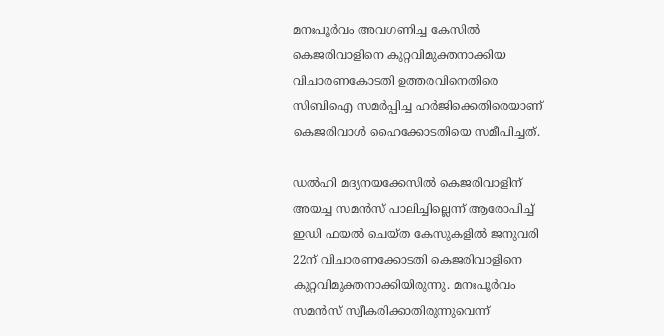മനഃപൂര്‍വം അവഗണിച്ച കേസില്‍ കെജരിവാളിനെ കുറ്റവിമുക്തനാക്കിയ വിചാരണകോടതി ഉത്തരവിനെതിരെ സിബിഐ സമര്‍പ്പിച്ച ഹര്‍ജിക്കെതിരെയാണ് കെജരിവാള്‍ ഹൈക്കോടതിയെ സമീപിച്ചത്.

ഡല്‍ഹി മദ്യനയക്കേസില്‍ കെജരിവാളിന് അയച്ച സമന്‍സ് പാലിച്ചില്ലെന്ന് ആരോപിച്ച് ഇഡി ഫയല്‍ ചെയ്ത കേസുകളില്‍ ജനുവരി 22ന് വിചാരണക്കോടതി കെജരിവാളിനെ കുറ്റവിമുക്തനാക്കിയിരുന്നു. മനഃപൂര്‍വം സമന്‍സ് സ്വീകരിക്കാതിരുന്നുവെന്ന്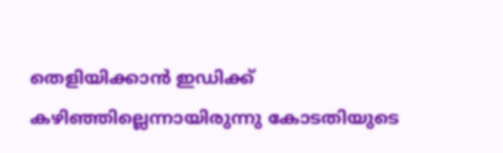തെളിയിക്കാന്‍ ഇഡിക്ക് കഴിഞ്ഞില്ലെന്നായിരുന്നു കോടതിയുടെ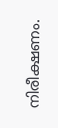നിരീക്ഷണം.